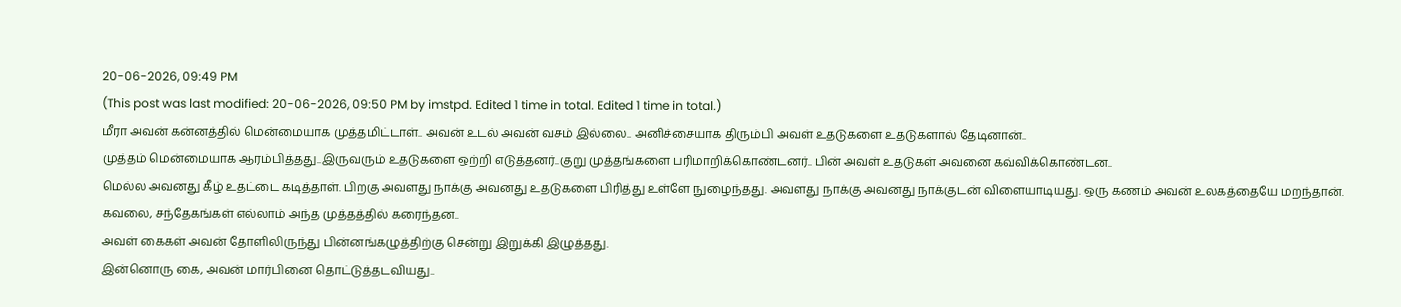20-06-2026, 09:49 PM
(This post was last modified: 20-06-2026, 09:50 PM by imstpd. Edited 1 time in total. Edited 1 time in total.)
மீரா அவன் கன்னத்தில் மென்மையாக முத்தமிட்டாள்.. அவன் உடல் அவன் வசம் இல்லை.. அனிச்சையாக திரும்பி அவள் உதடுகளை உதடுகளால் தேடினான்..
முத்தம் மென்மையாக ஆரம்பித்தது..இருவரும் உதடுகளை ஒற்றி எடுத்தனர்..குறு முத்தங்களை பரிமாறிக்கொண்டனர்.. பின் அவள் உதடுகள் அவனை கவ்விக்கொண்டன..
மெல்ல அவனது கீழ் உதட்டை கடித்தாள். பிறகு அவளது நாக்கு அவனது உதடுகளை பிரித்து உள்ளே நுழைந்தது. அவளது நாக்கு அவனது நாக்குடன் விளையாடியது. ஒரு கணம் அவன் உலகத்தையே மறந்தான். கவலை, சந்தேகங்கள் எல்லாம் அந்த முத்தத்தில் கரைந்தன..
அவள் கைகள் அவன் தோளிலிருந்து பின்னங்கழுத்திற்கு சென்று இறுக்கி இழுத்தது.
இன்னொரு கை, அவன் மார்பினை தொட்டுத்தடவியது..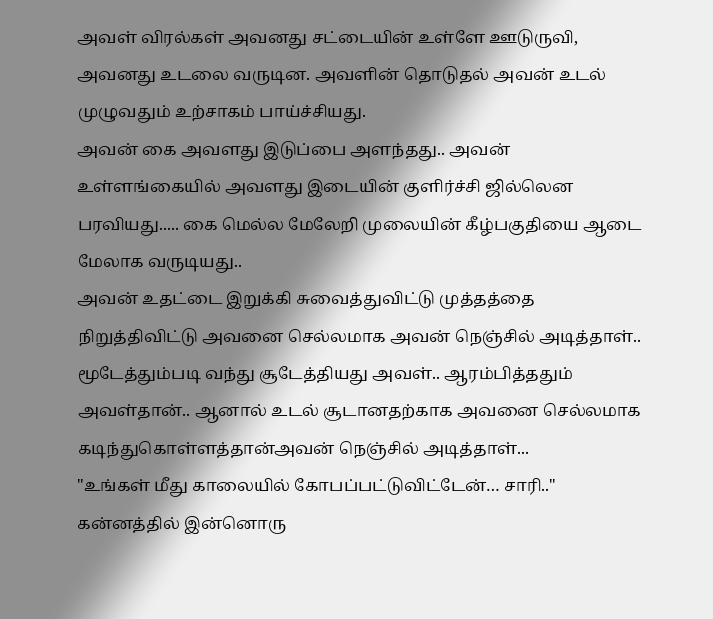அவள் விரல்கள் அவனது சட்டையின் உள்ளே ஊடுருவி, அவனது உடலை வருடின. அவளின் தொடுதல் அவன் உடல் முழுவதும் உற்சாகம் பாய்ச்சியது.
அவன் கை அவளது இடுப்பை அளந்தது.. அவன் உள்ளங்கையில் அவளது இடையின் குளிர்ச்சி ஜில்லென பரவியது..... கை மெல்ல மேலேறி முலையின் கீழ்பகுதியை ஆடை மேலாக வருடியது..
அவன் உதட்டை இறுக்கி சுவைத்துவிட்டு முத்தத்தை நிறுத்திவிட்டு அவனை செல்லமாக அவன் நெஞ்சில் அடித்தாள்..
மூடேத்தும்படி வந்து சூடேத்தியது அவள்.. ஆரம்பித்ததும் அவள்தான்.. ஆனால் உடல் சூடானதற்காக அவனை செல்லமாக கடிந்துகொள்ளத்தான்அவன் நெஞ்சில் அடித்தாள்...
"உங்கள் மீது காலையில் கோபப்பட்டுவிட்டேன்… சாரி.."
கன்னத்தில் இன்னொரு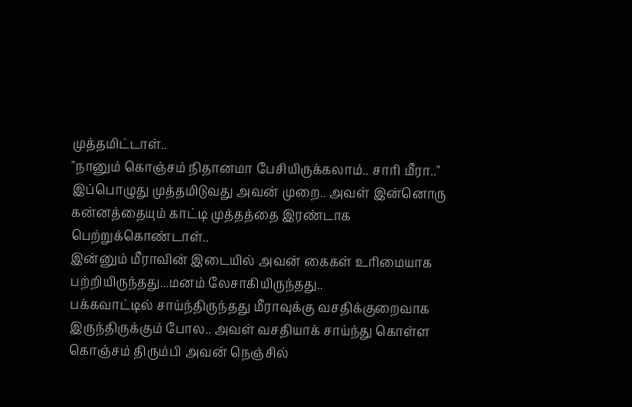முத்தமிட்டாள்..
"நானும் கொஞ்சம் நிதானமா பேசியிருக்கலாம்.. சாரி மீரா.." இப்பொழுது முத்தமிடுவது அவன் முறை.. அவள் இன்னொரு கன்னத்தையும் காட்டி முத்தத்தை இரண்டாக பெற்றுக்கொண்டாள்..
இன்னும் மீராவின் இடையில் அவன் கைகள் உரிமையாக பற்றியிருந்தது...மனம் லேசாகியிருந்தது..
பக்கவாட்டில் சாய்ந்திருந்தது மீராவுக்கு வசதிக்குறைவாக இருந்திருக்கும் போல.. அவள் வசதியாக் சாய்ந்து கொள்ள கொஞ்சம் திரும்பி அவன் நெஞ்சில்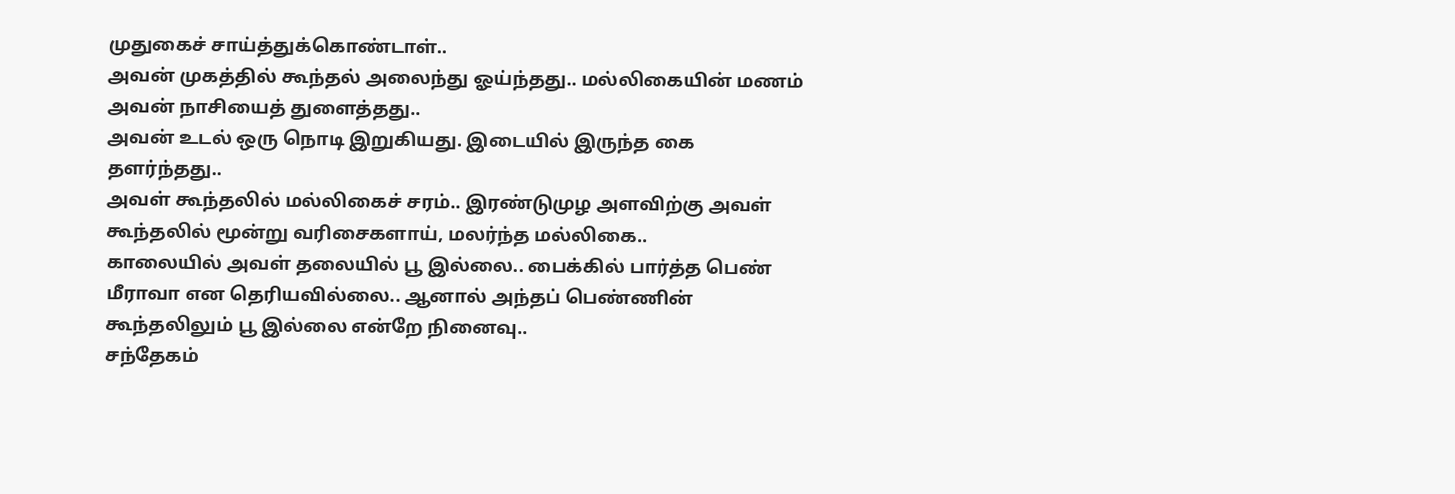முதுகைச் சாய்த்துக்கொண்டாள்..
அவன் முகத்தில் கூந்தல் அலைந்து ஓய்ந்தது.. மல்லிகையின் மணம் அவன் நாசியைத் துளைத்தது..
அவன் உடல் ஒரு நொடி இறுகியது. இடையில் இருந்த கை தளர்ந்தது..
அவள் கூந்தலில் மல்லிகைச் சரம்.. இரண்டுமுழ அளவிற்கு அவள் கூந்தலில் மூன்று வரிசைகளாய், மலர்ந்த மல்லிகை..
காலையில் அவள் தலையில் பூ இல்லை.. பைக்கில் பார்த்த பெண் மீராவா என தெரியவில்லை.. ஆனால் அந்தப் பெண்ணின் கூந்தலிலும் பூ இல்லை என்றே நினைவு..
சந்தேகம்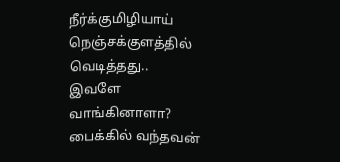நீர்க்குமிழியாய் நெஞ்சக்குளத்தில் வெடித்தது..
இவளே வாங்கினாளா? பைக்கில் வந்தவன்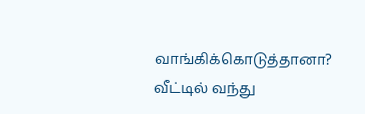வாங்கிக்கொடுத்தானா?
வீட்டில் வந்து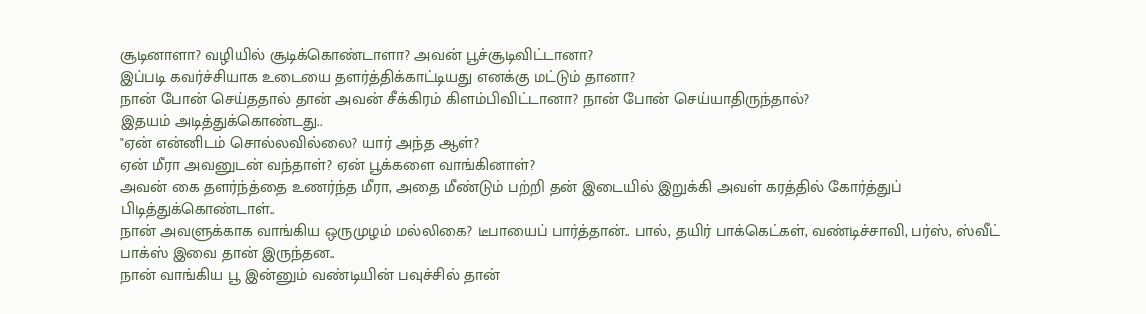சூடினாளா? வழியில் சூடிக்கொண்டாளா? அவன் பூச்சூடிவிட்டானா?
இப்படி கவர்ச்சியாக உடையை தளர்த்திக்காட்டியது எனக்கு மட்டும் தானா?
நான் போன் செய்ததால் தான் அவன் சீக்கிரம் கிளம்பிவிட்டானா? நான் போன் செய்யாதிருந்தால்?
இதயம் அடித்துக்கொண்டது..
"ஏன் என்னிடம் சொல்லவில்லை? யார் அந்த ஆள்?
ஏன் மீரா அவனுடன் வந்தாள்? ஏன் பூக்களை வாங்கினாள்?
அவன் கை தளர்ந்த்தை உணர்ந்த மீரா, அதை மீண்டும் பற்றி தன் இடையில் இறுக்கி அவள் கரத்தில் கோர்த்துப் பிடித்துக்கொண்டாள்..
நான் அவளுக்காக வாங்கிய ஒருமுழம் மல்லிகை? டீபாயைப் பார்த்தான்.. பால், தயிர் பாக்கெட்கள், வண்டிச்சாவி, பர்ஸ், ஸ்வீட் பாக்ஸ் இவை தான் இருந்தன..
நான் வாங்கிய பூ இன்னும் வண்டியின் பவுச்சில் தான்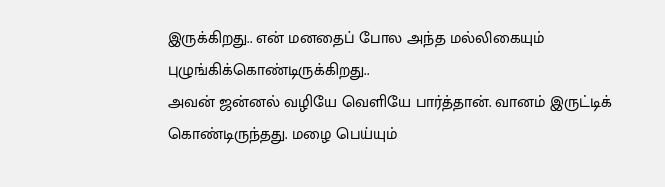இருக்கிறது.. என் மனதைப் போல அந்த மல்லிகையும் புழுங்கிக்கொண்டிருக்கிறது..
அவன் ஜன்னல் வழியே வெளியே பார்த்தான். வானம் இருட்டிக் கொண்டிருந்தது. மழை பெய்யும்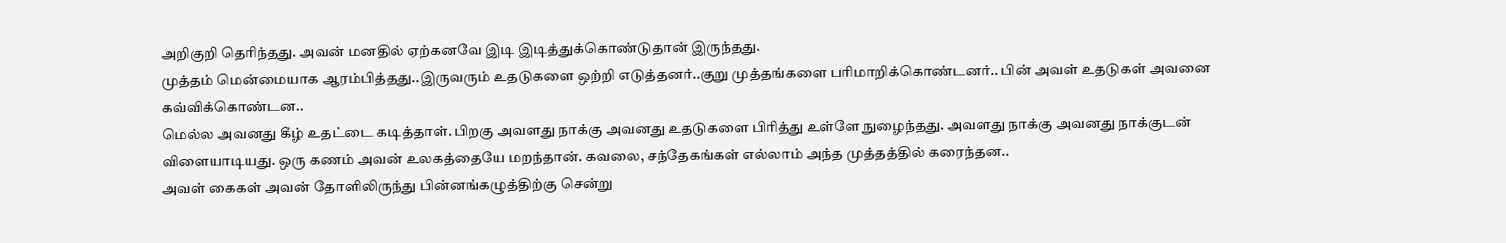அறிகுறி தெரிந்தது. அவன் மனதில் ஏற்கனவே இடி இடித்துக்கொண்டுதான் இருந்தது.
முத்தம் மென்மையாக ஆரம்பித்தது..இருவரும் உதடுகளை ஒற்றி எடுத்தனர்..குறு முத்தங்களை பரிமாறிக்கொண்டனர்.. பின் அவள் உதடுகள் அவனை கவ்விக்கொண்டன..
மெல்ல அவனது கீழ் உதட்டை கடித்தாள். பிறகு அவளது நாக்கு அவனது உதடுகளை பிரித்து உள்ளே நுழைந்தது. அவளது நாக்கு அவனது நாக்குடன் விளையாடியது. ஒரு கணம் அவன் உலகத்தையே மறந்தான். கவலை, சந்தேகங்கள் எல்லாம் அந்த முத்தத்தில் கரைந்தன..
அவள் கைகள் அவன் தோளிலிருந்து பின்னங்கழுத்திற்கு சென்று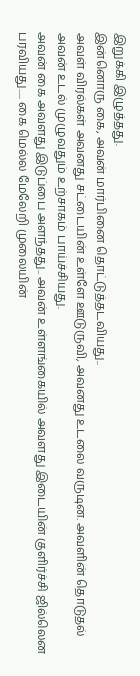இறுக்கி இழுத்தது.
இன்னொரு கை, அவன் மார்பினை தொட்டுத்தடவியது..
அவள் விரல்கள் அவனது சட்டையின் உள்ளே ஊடுருவி, அவனது உடலை வருடின. அவளின் தொடுதல் அவன் உடல் முழுவதும் உற்சாகம் பாய்ச்சியது.
அவன் கை அவளது இடுப்பை அளந்தது.. அவன் உள்ளங்கையில் அவளது இடையின் குளிர்ச்சி ஜில்லென பரவியது..... கை மெல்ல மேலேறி முலையின்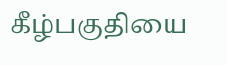கீழ்பகுதியை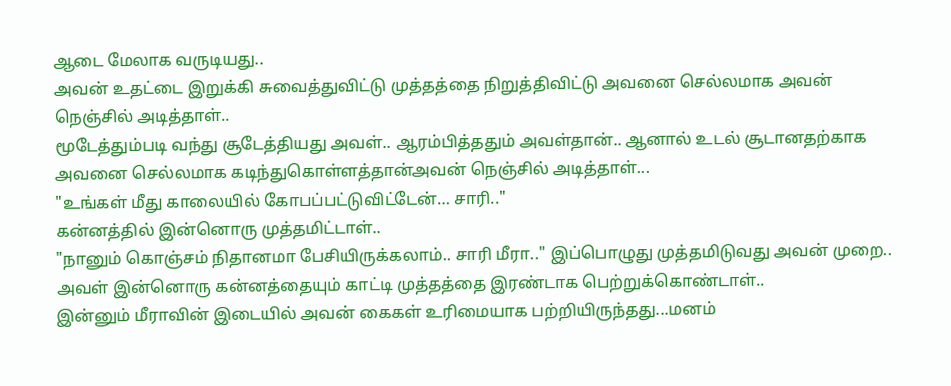ஆடை மேலாக வருடியது..
அவன் உதட்டை இறுக்கி சுவைத்துவிட்டு முத்தத்தை நிறுத்திவிட்டு அவனை செல்லமாக அவன் நெஞ்சில் அடித்தாள்..
மூடேத்தும்படி வந்து சூடேத்தியது அவள்.. ஆரம்பித்ததும் அவள்தான்.. ஆனால் உடல் சூடானதற்காக அவனை செல்லமாக கடிந்துகொள்ளத்தான்அவன் நெஞ்சில் அடித்தாள்...
"உங்கள் மீது காலையில் கோபப்பட்டுவிட்டேன்… சாரி.."
கன்னத்தில் இன்னொரு முத்தமிட்டாள்..
"நானும் கொஞ்சம் நிதானமா பேசியிருக்கலாம்.. சாரி மீரா.." இப்பொழுது முத்தமிடுவது அவன் முறை.. அவள் இன்னொரு கன்னத்தையும் காட்டி முத்தத்தை இரண்டாக பெற்றுக்கொண்டாள்..
இன்னும் மீராவின் இடையில் அவன் கைகள் உரிமையாக பற்றியிருந்தது...மனம்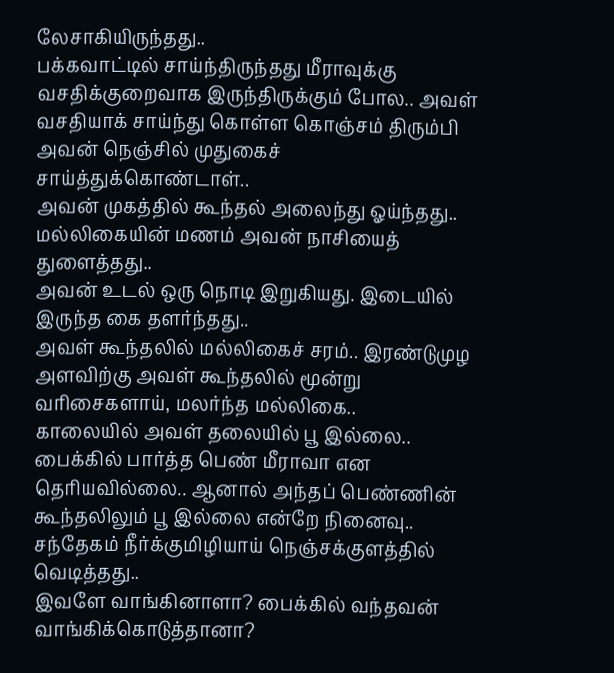லேசாகியிருந்தது..
பக்கவாட்டில் சாய்ந்திருந்தது மீராவுக்கு வசதிக்குறைவாக இருந்திருக்கும் போல.. அவள் வசதியாக் சாய்ந்து கொள்ள கொஞ்சம் திரும்பி அவன் நெஞ்சில் முதுகைச் சாய்த்துக்கொண்டாள்..
அவன் முகத்தில் கூந்தல் அலைந்து ஓய்ந்தது.. மல்லிகையின் மணம் அவன் நாசியைத் துளைத்தது..
அவன் உடல் ஒரு நொடி இறுகியது. இடையில் இருந்த கை தளர்ந்தது..
அவள் கூந்தலில் மல்லிகைச் சரம்.. இரண்டுமுழ அளவிற்கு அவள் கூந்தலில் மூன்று வரிசைகளாய், மலர்ந்த மல்லிகை..
காலையில் அவள் தலையில் பூ இல்லை.. பைக்கில் பார்த்த பெண் மீராவா என தெரியவில்லை.. ஆனால் அந்தப் பெண்ணின் கூந்தலிலும் பூ இல்லை என்றே நினைவு..
சந்தேகம் நீர்க்குமிழியாய் நெஞ்சக்குளத்தில் வெடித்தது..
இவளே வாங்கினாளா? பைக்கில் வந்தவன் வாங்கிக்கொடுத்தானா?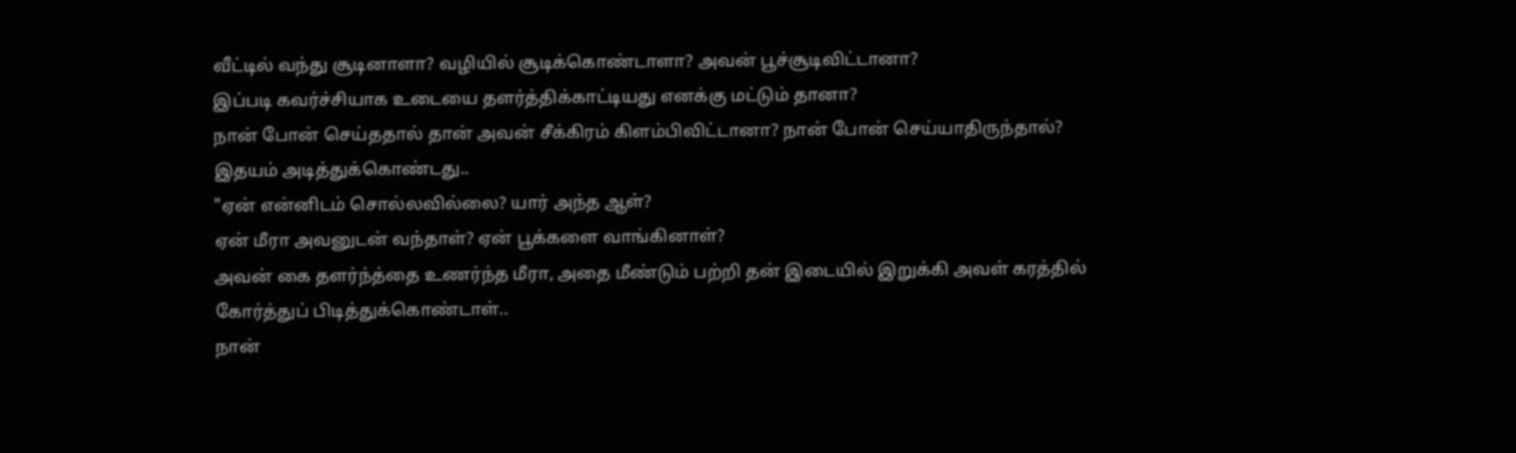வீட்டில் வந்து சூடினாளா? வழியில் சூடிக்கொண்டாளா? அவன் பூச்சூடிவிட்டானா?
இப்படி கவர்ச்சியாக உடையை தளர்த்திக்காட்டியது எனக்கு மட்டும் தானா?
நான் போன் செய்ததால் தான் அவன் சீக்கிரம் கிளம்பிவிட்டானா? நான் போன் செய்யாதிருந்தால்?
இதயம் அடித்துக்கொண்டது..
"ஏன் என்னிடம் சொல்லவில்லை? யார் அந்த ஆள்?
ஏன் மீரா அவனுடன் வந்தாள்? ஏன் பூக்களை வாங்கினாள்?
அவன் கை தளர்ந்த்தை உணர்ந்த மீரா, அதை மீண்டும் பற்றி தன் இடையில் இறுக்கி அவள் கரத்தில் கோர்த்துப் பிடித்துக்கொண்டாள்..
நான்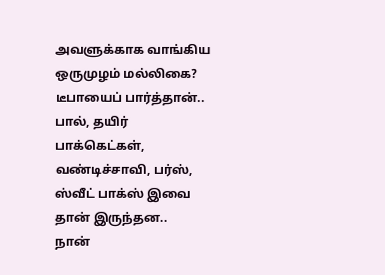அவளுக்காக வாங்கிய ஒருமுழம் மல்லிகை? டீபாயைப் பார்த்தான்.. பால், தயிர் பாக்கெட்கள், வண்டிச்சாவி, பர்ஸ், ஸ்வீட் பாக்ஸ் இவை தான் இருந்தன..
நான்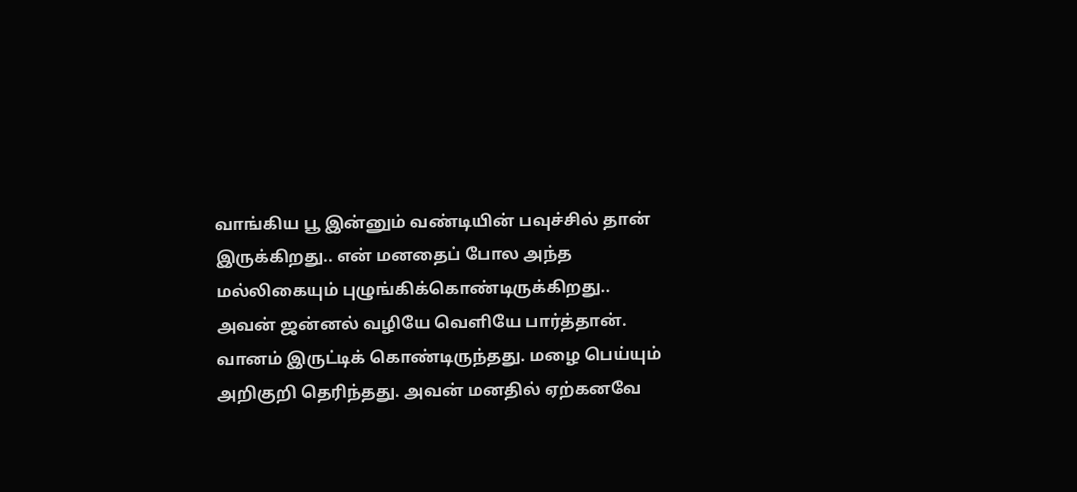வாங்கிய பூ இன்னும் வண்டியின் பவுச்சில் தான் இருக்கிறது.. என் மனதைப் போல அந்த மல்லிகையும் புழுங்கிக்கொண்டிருக்கிறது..
அவன் ஜன்னல் வழியே வெளியே பார்த்தான். வானம் இருட்டிக் கொண்டிருந்தது. மழை பெய்யும் அறிகுறி தெரிந்தது. அவன் மனதில் ஏற்கனவே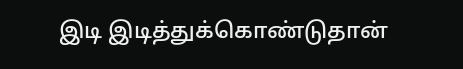இடி இடித்துக்கொண்டுதான்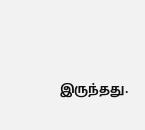இருந்தது.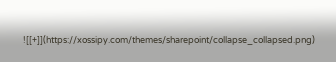![[+]](https://xossipy.com/themes/sharepoint/collapse_collapsed.png)